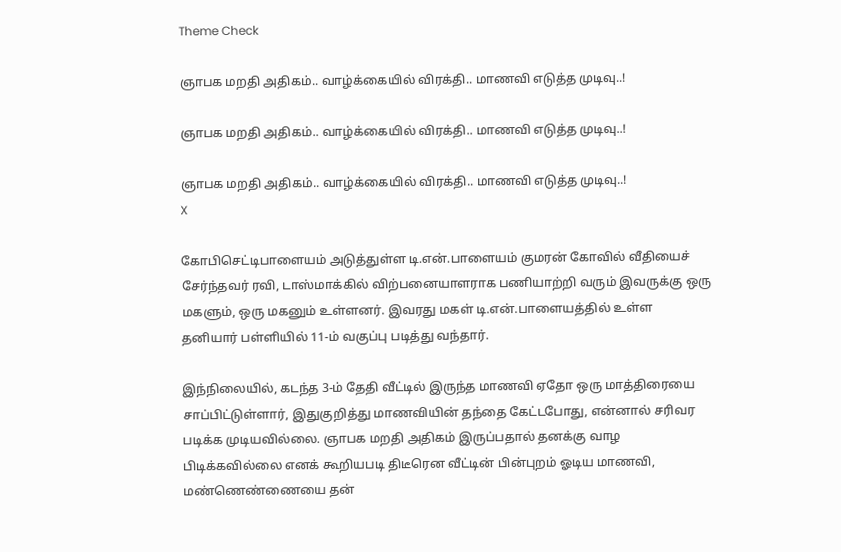Theme Check

ஞாபக மறதி அதிகம்.. வாழ்க்கையில் விரக்தி.. மாணவி எடுத்த முடிவு..!

ஞாபக மறதி அதிகம்.. வாழ்க்கையில் விரக்தி.. மாணவி எடுத்த முடிவு..!

ஞாபக மறதி அதிகம்.. வாழ்க்கையில் விரக்தி.. மாணவி எடுத்த முடிவு..!
X

கோபிசெட்டிபாளையம் அடுத்துள்ள டி.என்.பாளையம் குமரன் கோவில் வீதியைச் சேர்ந்தவர் ரவி, டாஸ்மாக்கில் விற்பனையாளராக பணியாற்றி வரும் இவருக்கு ஒரு மகளும், ஒரு மகனும் உள்ளனர். இவரது மகள் டி.என்.பாளையத்தில் உள்ள தனியார் பள்ளியில் 11-ம் வகுப்பு படித்து வந்தார்.

இந்நிலையில், கடந்த 3-ம் தேதி வீட்டில் இருந்த மாணவி ஏதோ ஒரு மாத்திரையை சாப்பிட்டுள்ளார், இதுகுறித்து மாணவியின் தந்தை கேட்டபோது, என்னால் சரிவர படிக்க முடியவில்லை. ஞாபக மறதி அதிகம் இருப்பதால் தனக்கு வாழ பிடிக்கவில்லை எனக் கூறியபடி திடீரென வீட்டின் பின்புறம் ஓடிய மாணவி, மண்ணெண்ணையை தன்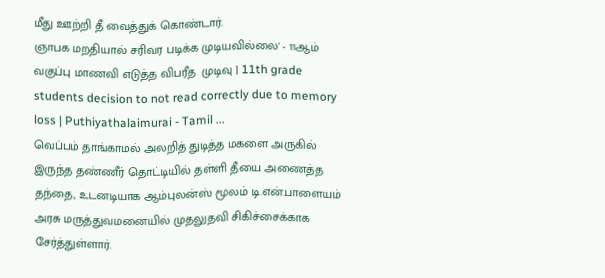மீது ஊற்றி தீ வைத்துக் கொண்டார்.
ஞாபக மறதியால் சரிவர படிக்க முடியவில்லை' - 11ஆம் வகுப்பு மாணவி எடுத்த விபரீத  முடிவு | 11th grade students decision to not read correctly due to memory  loss | Puthiyathalaimurai - Tamil ...
வெப்பம் தாங்காமல் அலறித் துடித்த மகளை அருகில் இருந்த தண்ணீர் தொட்டியில் தள்ளி தீயை அணைத்த தந்தை, உடனடியாக ஆம்புலன்ஸ் மூலம் டி.என்.பாளையம் அரசு மருத்துவமனையில் முதலுதவி சிகிச்சைக்காக சேர்த்துள்ளார்.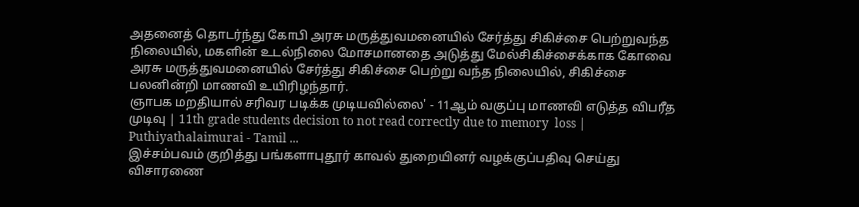அதனைத் தொடர்ந்து கோபி அரசு மருத்துவமனையில் சேர்த்து சிகிச்சை பெற்றுவந்த நிலையில், மகளின் உடல்நிலை மோசமானதை அடுத்து மேல்சிகிச்சைக்காக கோவை அரசு மருத்துவமனையில் சேர்த்து சிகிச்சை பெற்று வந்த நிலையில், சிகிச்சை பலனின்றி மாணவி உயிரிழந்தார்.
ஞாபக மறதியால் சரிவர படிக்க முடியவில்லை' - 11ஆம் வகுப்பு மாணவி எடுத்த விபரீத  முடிவு | 11th grade students decision to not read correctly due to memory  loss | Puthiyathalaimurai - Tamil ...
இச்சம்பவம் குறித்து பங்களாபுதூர் காவல் துறையினர் வழக்குப்பதிவு செய்து விசாரணை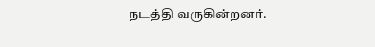நடத்தி வருகின்றனர்.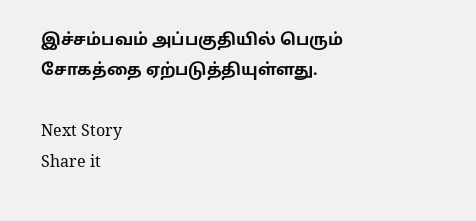இச்சம்பவம் அப்பகுதியில் பெரும் சோகத்தை ஏற்படுத்தியுள்ளது.

Next Story
Share it